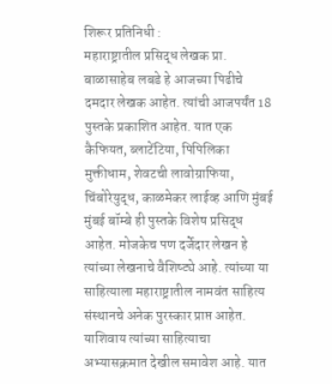शिरूर प्रतिनिधी :
महाराष्ट्रातील प्रसिद्ध लेखक प्रा. बाळासाहेब लबडे हे आजच्या पिढीचे दमदार लेखक आहेत. त्यांची आजपर्यंत 18 पुस्तके प्रकाशित आहेत. यात एक कैफियत, ब्लाटेंटिया, पिपिलिका मुक्तीधाम, शेवटची लावोग्राफिया, चिंबोरेयुद्ध, काळमेकर लाईव्ह आणि मुंबई मुंबई बॉम्बे ही पुस्तके विशेष प्रसिद्ध आहेत. मोजकेच पण दर्जेदार लेखन हे त्यांच्या लेखनाचे वैशिष्ट्ये आहे. त्यांच्या या साहित्याला महाराष्ट्रातील नामवंत साहित्य संस्थानचे अनेक पुरस्कार प्राप्त आहेत. याशिवाय त्यांच्या साहित्याचा अभ्यासक्रमात देखील समावेश आहे. यात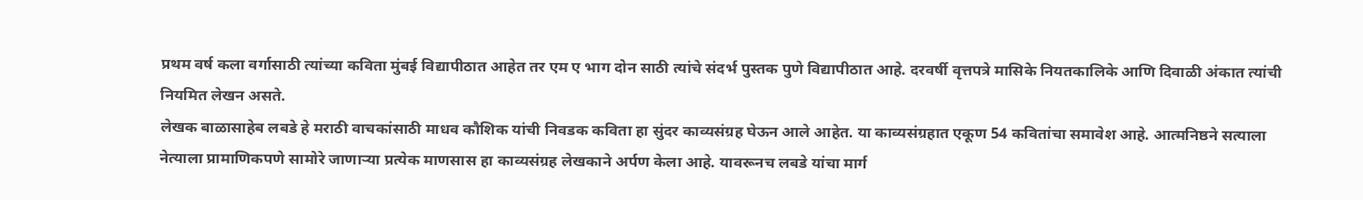प्रथम वर्ष कला वर्गासाठी त्यांच्या कविता मुंबई विद्यापीठात आहेत तर एम ए भाग दोन साठी त्यांचे संदर्भ पुस्तक पुणे विद्यापीठात आहे. दरवर्षी वृत्तपत्रे मासिके नियतकालिके आणि दिवाळी अंकात त्यांची नियमित लेखन असते.
लेखक बाळासाहेब लबडे हे मराठी वाचकांसाठी माधव कौशिक यांची निवडक कविता हा सुंदर काव्यसंग्रह घेऊन आले आहेत. या काव्यसंग्रहात एकूण 54 कवितांचा समावेश आहे. आत्मनिष्ठने सत्याला नेत्याला प्रामाणिकपणे सामोरे जाणाऱ्या प्रत्येक माणसास हा काव्यसंग्रह लेखकाने अर्पण केला आहे. यावरूनच लबडे यांचा मार्ग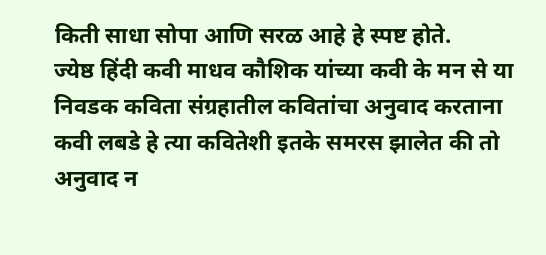किती साधा सोपा आणि सरळ आहे हे स्पष्ट होते.
ज्येष्ठ हिंदी कवी माधव कौशिक यांच्या कवी के मन से या निवडक कविता संग्रहातील कवितांचा अनुवाद करताना कवी लबडे हे त्या कवितेशी इतके समरस झालेत की तो अनुवाद न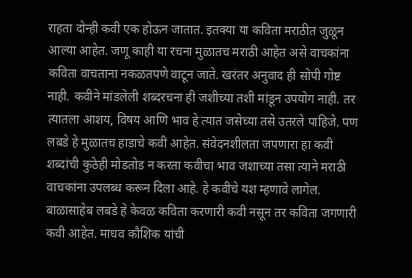राहता दोन्ही कवी एक होऊन जातात. इतक्या या कविता मराठीत जुळून आल्या आहेत. जणू काही या रचना मुळातच मराठी आहेत असे वाचकांना कविता वाचताना नकळतपणे वाटून जाते. खरंतर अनुवाद ही सोपी गोष्ट नाही. कवीने मांडलेली शब्दरचना ही जशीच्या तशी मांडून उपयोग नाही. तर त्यातला आशय, विषय आणि भाव हे त्यात जसेच्या तसे उतरले पाहिजे. पण लबडे हे मुळातच हाडाचे कवी आहेत. संवेदनशीलता जपणारा हा कवी शब्दांची कुठेही मोडतोड न करता कवीचा भाव जशाच्या तसा त्याने मराठी वाचकांना उपलब्ध करून दिला आहे. हे कवीचे यश म्हणावे लागेल.
बाळासाहेब लबडे हे केवळ कविता करणारी कवी नसून तर कविता जगणारी कवी आहेत. माधव कौशिक यांची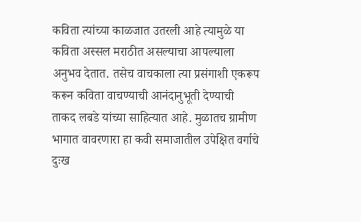कविता त्यांच्या काळजात उतरली आहे त्यामुळे या कविता अस्सल मराठीत असल्याचा आपल्याला अनुभव देतात. तसेच वाचकाला त्या प्रसंगाशी एकरूप करून कविता वाचण्याची आनंदानुभूती देण्याची ताकद लबडे यांच्या साहित्यात आहे. मुळातच ग्रामीण भागात वावरणारा हा कवी समाजातील उपेक्षित वर्गाचे दुःख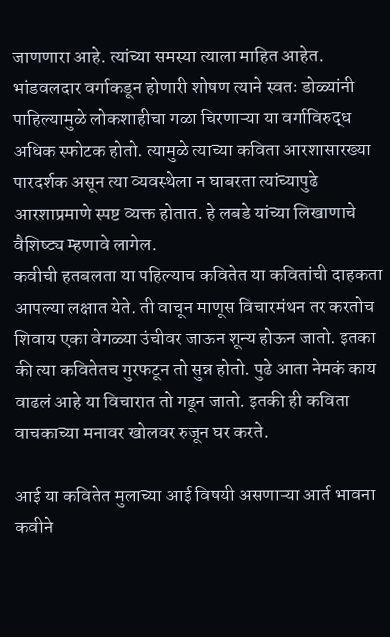जाणणारा आहे. त्यांच्या समस्या त्याला माहित आहेत. भांडवलदार वर्गाकडून होणारी शोषण त्याने स्वतः डोळ्यांनी पाहिल्यामुळे लोकशाहीचा गळा चिरणाऱ्या या वर्गाविरुद्ध अधिक स्फोटक होतो. त्यामुळे त्याच्या कविता आरशासारख्या पारदर्शक असून त्या व्यवस्थेला न घाबरता त्यांच्यापुढे आरशाप्रमाणे स्पष्ट व्यक्त होतात. हे लबडे यांच्या लिखाणाचे वैशिष्ट्य म्हणावे लागेल.
कवीची हतबलता या पहिल्याच कवितेत या कवितांची दाहकता आपल्या लक्षात येते. ती वाचून माणूस विचारमंथन तर करतोच शिवाय एका वेगळ्या उंचीवर जाऊन शून्य होऊन जातो. इतका की त्या कवितेतच गुरफटून तो सुन्न होतो. पुढे आता नेमकं काय वाढलं आहे या विचारात तो गढून जातो. इतकी ही कविता वाचकाच्या मनावर खोलवर रुजून घर करते.

आई या कवितेत मुलाच्या आई विषयी असणाऱ्या आर्त भावना कवीने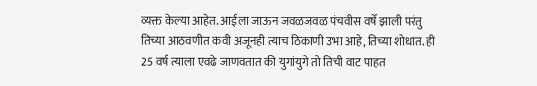व्यक्त केल्या आहेत. आईला जाऊन जवळजवळ पंचवीस वर्षे झाली परंतु तिच्या आठवणीत कवी अजूनही त्याच ठिकाणी उभा आहे, तिच्या शोधात. ही 25 वर्ष त्याला एवढे जाणवतात की युगांयुगे तो तिची वाट पाहत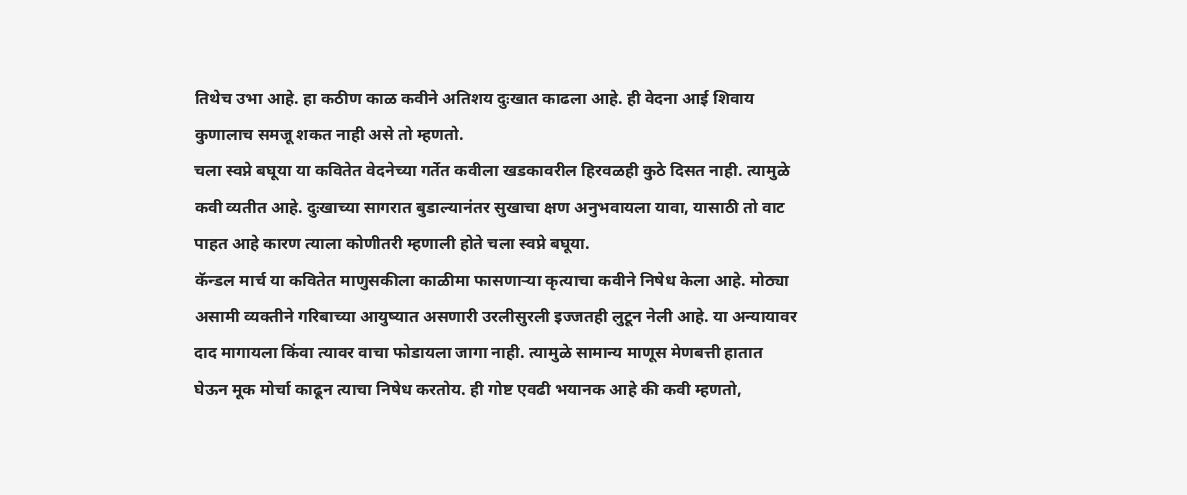तिथेच उभा आहे. हा कठीण काळ कवीने अतिशय दुःखात काढला आहे. ही वेदना आई शिवाय कुणालाच समजू शकत नाही असे तो म्हणतो.
चला स्वप्ने बघूया या कवितेत वेदनेच्या गर्तेत कवीला खडकावरील हिरवळही कुठे दिसत नाही. त्यामुळे कवी व्यतीत आहे. दुःखाच्या सागरात बुडाल्यानंतर सुखाचा क्षण अनुभवायला यावा, यासाठी तो वाट पाहत आहे कारण त्याला कोणीतरी म्हणाली होते चला स्वप्ने बघूया.
कॅन्डल मार्च या कवितेत माणुसकीला काळीमा फासणाऱ्या कृत्याचा कवीने निषेध केला आहे. मोठ्या असामी व्यक्तीने गरिबाच्या आयुष्यात असणारी उरलीसुरली इज्जतही लुटून नेली आहे. या अन्यायावर दाद मागायला किंवा त्यावर वाचा फोडायला जागा नाही. त्यामुळे सामान्य माणूस मेणबत्ती हातात घेऊन मूक मोर्चा काढून त्याचा निषेध करतोय. ही गोष्ट एवढी भयानक आहे की कवी म्हणतो,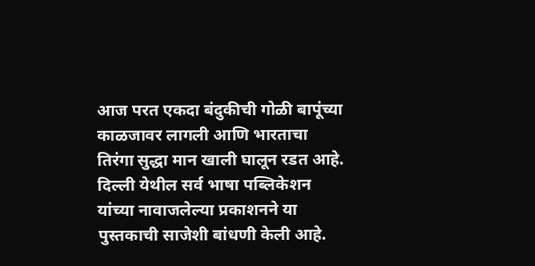आज परत एकदा बंदुकीची गोळी बापूंच्या काळजावर लागली आणि भारताचा तिरंगा सुद्धा मान खाली घालून रडत आहे.
दिल्ली येथील सर्व भाषा पब्लिकेशन यांच्या नावाजलेल्या प्रकाशनने या पुस्तकाची साजेशी बांधणी केली आहे.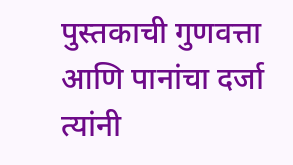पुस्तकाची गुणवत्ता आणि पानांचा दर्जा त्यांनी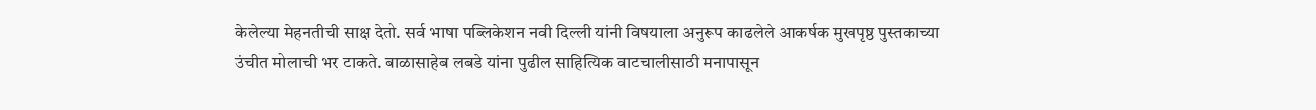केलेल्या मेहनतीची साक्ष देतो. सर्व भाषा पब्लिकेशन नवी दिल्ली यांनी विषयाला अनुरूप काढलेले आकर्षक मुखपृष्ठ पुस्तकाच्या उंचीत मोलाची भर टाकते. बाळासाहेब लबडे यांना पुढील साहित्यिक वाटचालीसाठी मनापासून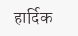हार्दिक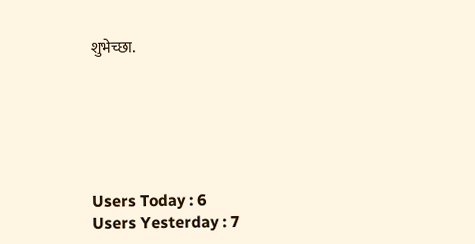शुभेच्छा.






Users Today : 6
Users Yesterday : 7